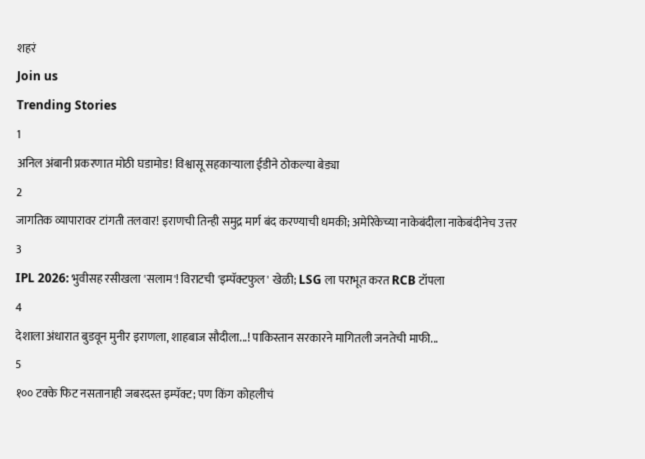शहरं
Join us
Trending Stories
1
अनिल अंबानी प्रकरणात मोठी घडामोड! विश्वासू सहकाऱ्याला ईडीने ठोकल्या बेड्या
2
जागतिक व्यापारावर टांगती तलवार! इराणची तिन्ही समुद्र मार्ग बंद करण्याची धमकी; अमेरिकेच्या नाकेबंदीला नाकेबंदीनेच उत्तर
3
IPL 2026: भुवीसह रसीखला 'सलाम'! विराटची 'इम्पॅक्टफुल' खेळी; LSG ला पराभूत करत RCB टॉपला
4
देशाला अंधारात बुडवून मुनीर इराणला, शाहबाज सौदीला...! पाकिस्तान सरकारने मागितली जनतेची माफी...
5
१०० टक्के फिट नसतानाही जबरदस्त इम्पॅक्ट; पण किंग कोहलीचं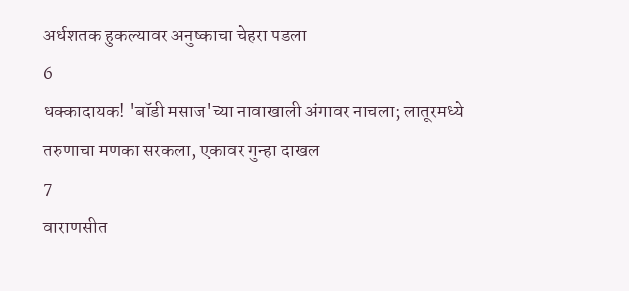अर्धशतक हुकल्यावर अनुष्काचा चेहरा पडला
6
धक्कादायक! 'बॉडी मसाज'च्या नावाखाली अंगावर नाचला; लातूरमध्ये तरुणाचा मणका सरकला, एकावर गुन्हा दाखल
7
वाराणसीत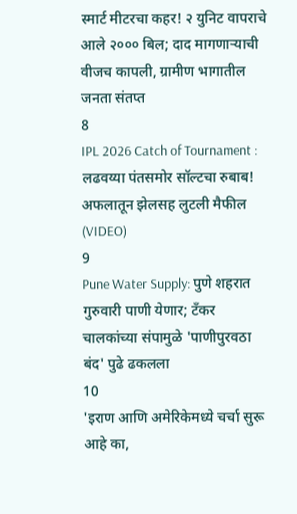स्मार्ट मीटरचा कहर! २ युनिट वापराचे आले २००० बिल; दाद मागणाऱ्याची वीजच कापली, ग्रामीण भागातील जनता संतप्त
8
IPL 2026 Catch of Tournament : लढवय्या पंतसमोर सॉल्टचा रुबाब! अफलातून झेलसह लुटली मैफील (VIDEO)
9
Pune Water Supply: पुणे शहरात गुरुवारी पाणी येणार; टँकर चालकांच्या संपामुळे 'पाणीपुरवठा बंद' पुढे ढकलला
10
'इराण आणि अमेरिकेमध्ये चर्चा सुरू आहे का,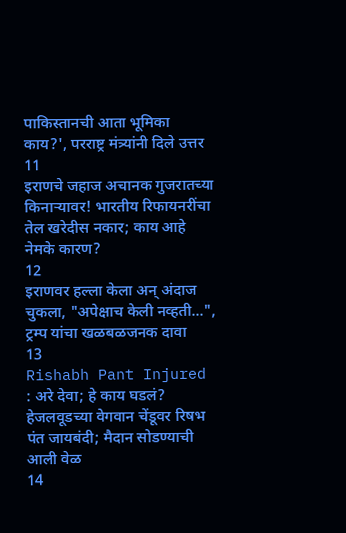पाकिस्तानची आता भूमिका काय?', परराष्ट्र मंत्र्यांनी दिले उत्तर
11
इराणचे जहाज अचानक गुजरातच्या किनाऱ्यावर! भारतीय रिफायनरींचा तेल खरेदीस नकार; काय आहे नेमके कारण?
12
इराणवर हल्ला केला अन् अंदाज चुकला, "अपेक्षाच केली नव्हती...", ट्रम्प यांचा खळबळजनक दावा
13
Rishabh Pant Injured : अरे देवा; हे काय घडलं? हेजलवूडच्या वेगवान चेंडूवर रिषभ पंत जायबंदी; मैदान सोडण्याची आली वेळ
14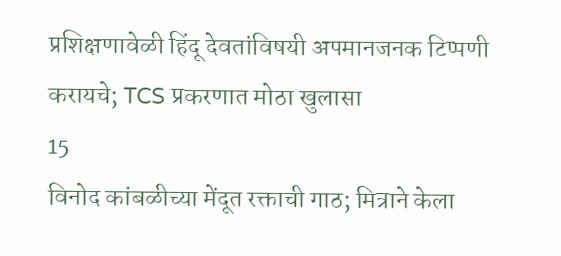प्रशिक्षणावेळी हिंदू देवतांविषयी अपमानजनक टिप्पणी करायचे; TCS प्रकरणात मोठा खुलासा
15
विनोद कांबळीच्या मेंदूत रक्ताची गाठ; मित्राने केला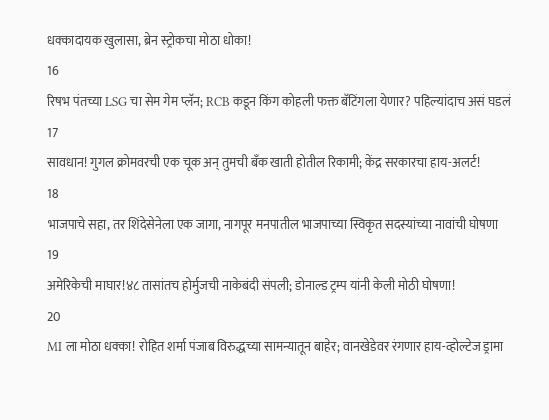धक्कादायक खुलासा, ब्रेन स्ट्रोकचा मोठा धोका!
16
रिषभ पंतच्या LSG चा सेम गेम प्लॅन; RCB कडून किंग कोहली फक्त बॅटिंगला येणार? पहिल्यांदाच असं घडलं
17
सावधान! गुगल क्रोमवरची एक चूक अन् तुमची बँक खाती होतील रिकामी; केंद्र सरकारचा हाय-अलर्ट!
18
भाजपाचे सहा, तर शिंदेसेनेला एक जागा, नागपूर मनपातील भाजपाच्या स्विकृत सदस्यांच्या नावांची घोषणा
19
अमेरिकेची माघार!४८ तासांतच होर्मुजची नाकेबंदी संपली; डोनाल्ड ट्रम्प यांनी केली मोठी घोषणा!
20
MI ला मोठा धक्का! रोहित शर्मा पंजाब विरुद्धच्या सामन्यातून बाहेर; वानखेडेवर रंगणार हाय-व्होल्टेज ड्रामा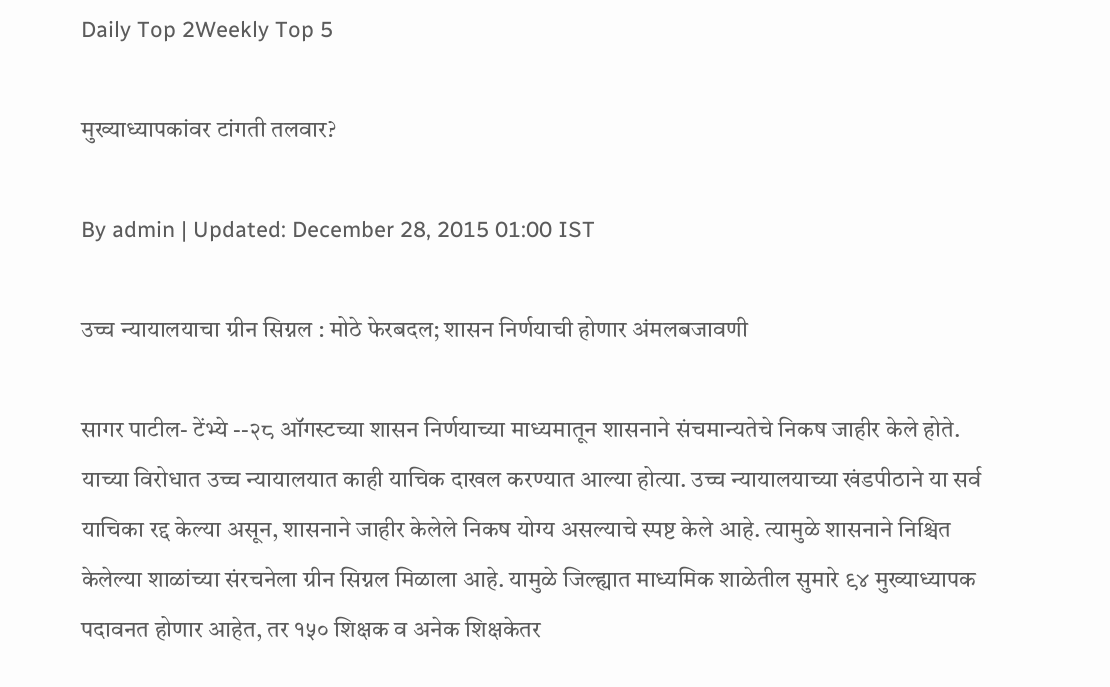Daily Top 2Weekly Top 5

मुख्याध्यापकांवर टांगती तलवार?

By admin | Updated: December 28, 2015 01:00 IST

उच्च न्यायालयाचा ग्रीन सिग्नल : मोठे फेरबदल; शासन निर्णयाची होणार अंमलबजावणी

सागर पाटील- टेंभ्ये --२८ ऑगस्टच्या शासन निर्णयाच्या माध्यमातून शासनाने संचमान्यतेचे निकष जाहीर केले होते. याच्या विरोधात उच्च न्यायालयात काही याचिक दाखल करण्यात आल्या होत्या. उच्च न्यायालयाच्या खंडपीठाने या सर्व याचिका रद्द केल्या असून, शासनाने जाहीर केलेले निकष योग्य असल्याचे स्पष्ट केले आहे. त्यामुळे शासनाने निश्चित केलेल्या शाळांच्या संरचनेला ग्रीन सिग्नल मिळाला आहे. यामुळे जिल्ह्यात माध्यमिक शाळेतील सुमारे ९४ मुख्याध्यापक पदावनत होणार आहेत, तर १५० शिक्षक व अनेक शिक्षकेतर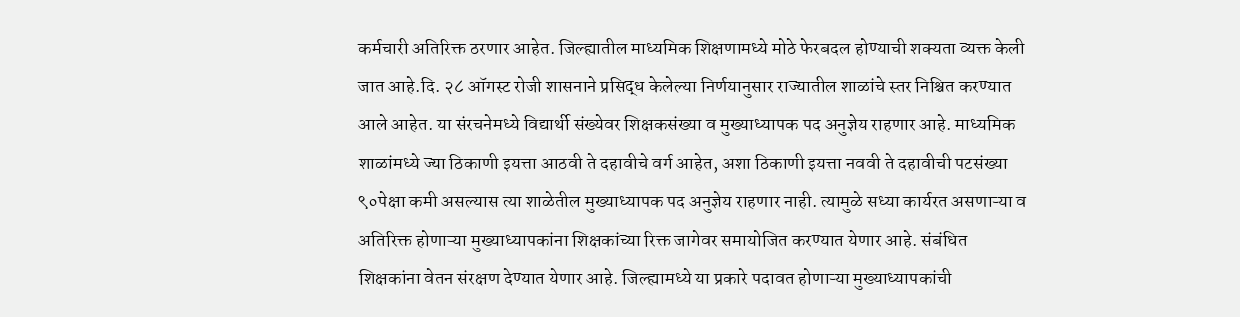कर्मचारी अतिरिक्त ठरणार आहेत. जिल्ह्यातील माध्यमिक शिक्षणामध्ये मोठे फेरबदल होण्याची शक्यता व्यक्त केली जात आहे.दि. २८ ऑगस्ट रोजी शासनाने प्रसिद्ध केलेल्या निर्णयानुसार राज्यातील शाळांचे स्तर निश्चित करण्यात आले आहेत. या संरचनेमध्ये विद्यार्थी संख्येवर शिक्षकसंख्या व मुख्याध्यापक पद अनुज्ञेय राहणार आहे. माध्यमिक शाळांमध्ये ज्या ठिकाणी इयत्ता आठवी ते दहावीचे वर्ग आहेत, अशा ठिकाणी इयत्ता नववी ते दहावीची पटसंख्या ९०पेक्षा कमी असल्यास त्या शाळेतील मुख्याध्यापक पद अनुज्ञेय राहणार नाही. त्यामुळे सध्या कार्यरत असणाऱ्या व अतिरिक्त होणाऱ्या मुख्याध्यापकांना शिक्षकांच्या रिक्त जागेवर समायोजित करण्यात येणार आहे. संबंधित शिक्षकांना वेतन संरक्षण देण्यात येणार आहे. जिल्ह्यामध्ये या प्रकारे पदावत होणाऱ्या मुख्याध्यापकांची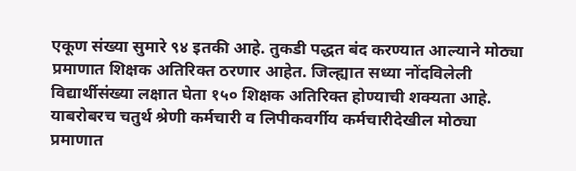एकूण संख्या सुमारे ९४ इतकी आहे. तुकडी पद्धत बंद करण्यात आल्याने मोठ्या प्रमाणात शिक्षक अतिरिक्त ठरणार आहेत. जिल्ह्यात सध्या नोंदविलेली विद्यार्थीसंख्या लक्षात घेता १५० शिक्षक अतिरिक्त होण्याची शक्यता आहे. याबरोबरच चतुर्थ श्रेणी कर्मचारी व लिपीकवर्गीय कर्मचारीदेखील मोठ्या प्रमाणात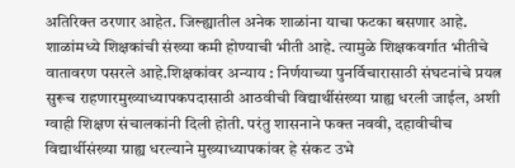अतिरिक्त ठरणार आहेत. जिल्ह्यातील अनेक शाळांना याचा फटका बसणार आहे. शाळांमध्ये शिक्षकांची संख्या कमी होण्याची भीती आहे. त्यामुळे शिक्षकवर्गात भीतीचे वातावरण पसरले आहे.शिक्षकांवर अन्याय : निर्णयाच्या पुनर्विचारासाठी संघटनांचे प्रयत्न सुरूच राहणारमुख्याध्यापकपदासाठी आठवीची विद्यार्थीसंख्या ग्राह्य धरली जाईल, अशी ग्वाही शिक्षण संचालकांनी दिली होती. परंतु शासनाने फक्त नववी, दहावीचीच विद्यार्थीसंख्या ग्राह्य धरल्याने मुख्याध्यापकांवर हे संकट उभे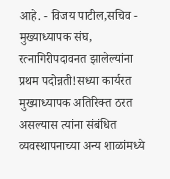आहे. - विजय पाटील,सचिव - मुख्याध्यापक संघ, रत्नागिरीपदावनत झालेल्यांना प्रथम पदोन्नती!सध्या कार्यरत मुख्याध्यापक अतिरिक्त ठरत असल्यास त्यांना संबंधित व्यवस्थापनाच्या अन्य शाळांमध्ये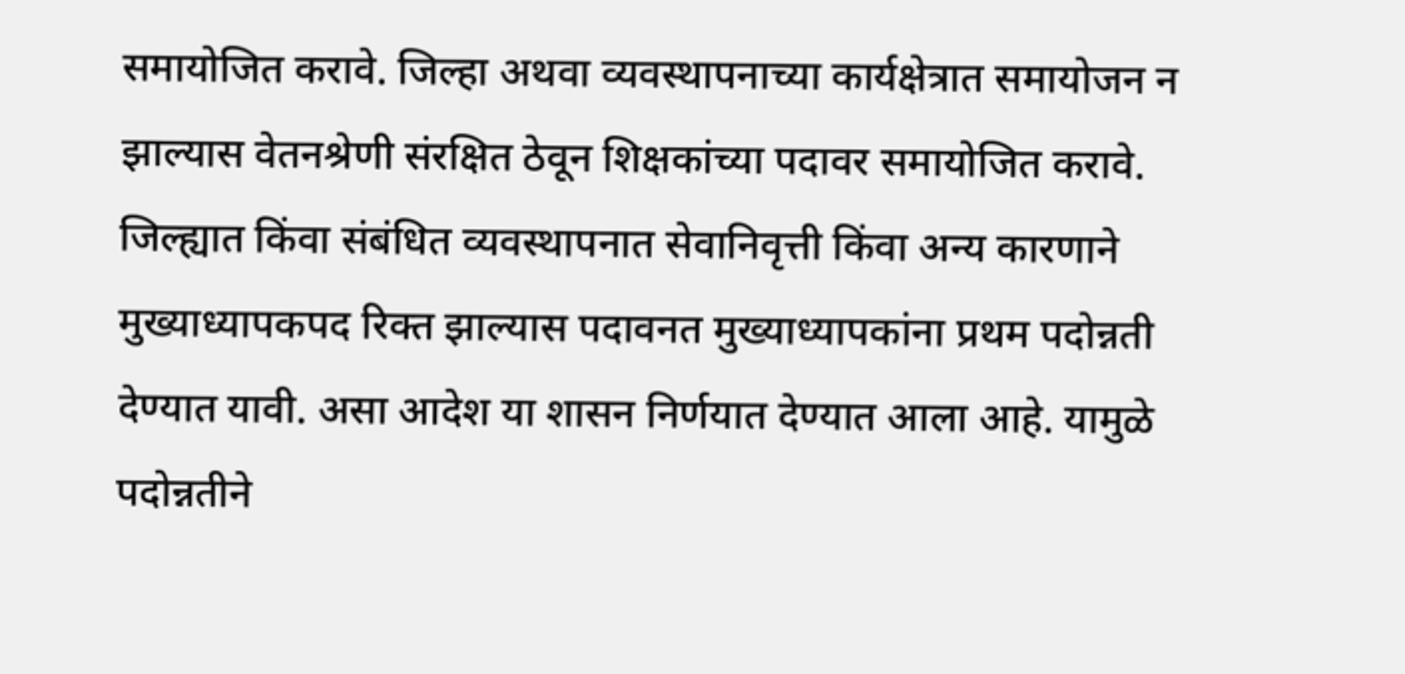समायोजित करावे. जिल्हा अथवा व्यवस्थापनाच्या कार्यक्षेत्रात समायोजन न झाल्यास वेतनश्रेणी संरक्षित ठेवून शिक्षकांच्या पदावर समायोजित करावे. जिल्ह्यात किंवा संबंधित व्यवस्थापनात सेवानिवृत्ती किंवा अन्य कारणाने मुख्याध्यापकपद रिक्त झाल्यास पदावनत मुख्याध्यापकांना प्रथम पदोन्नती देण्यात यावी. असा आदेश या शासन निर्णयात देण्यात आला आहे. यामुळे पदोन्नतीने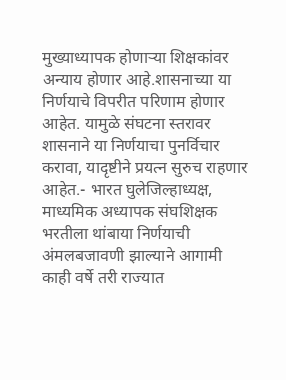मुख्याध्यापक होणाऱ्या शिक्षकांवर अन्याय होणार आहे.शासनाच्या या निर्णयाचे विपरीत परिणाम होणार आहेत. यामुळे संघटना स्तरावर शासनाने या निर्णयाचा पुनर्विचार करावा, यादृष्टीने प्रयत्न सुरुच राहणार आहेत.- भारत घुलेजिल्हाध्यक्ष, माध्यमिक अध्यापक संघशिक्षक भरतीला थांबाया निर्णयाची अंमलबजावणी झाल्याने आगामी काही वर्षे तरी राज्यात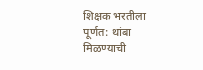शिक्षक भरतीला पूर्णत: थांबा मिळण्याची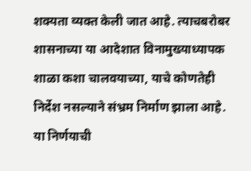शक्यता व्यक्त केली जात आहे. त्याचबरोबर शासनाच्या या आदेशात विनामुख्याध्यापक शाळा कशा चालवयाच्या, याचे कोणतेही निर्देश नसल्याने संभ्रम निर्माण झाला आहे. या निर्णयाची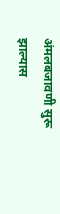अंमलबजावणी सुरू झाल्यास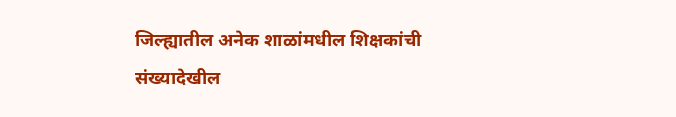जिल्ह्यातील अनेक शाळांमधील शिक्षकांची संख्यादेखील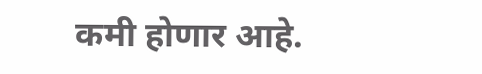कमी होणार आहे.